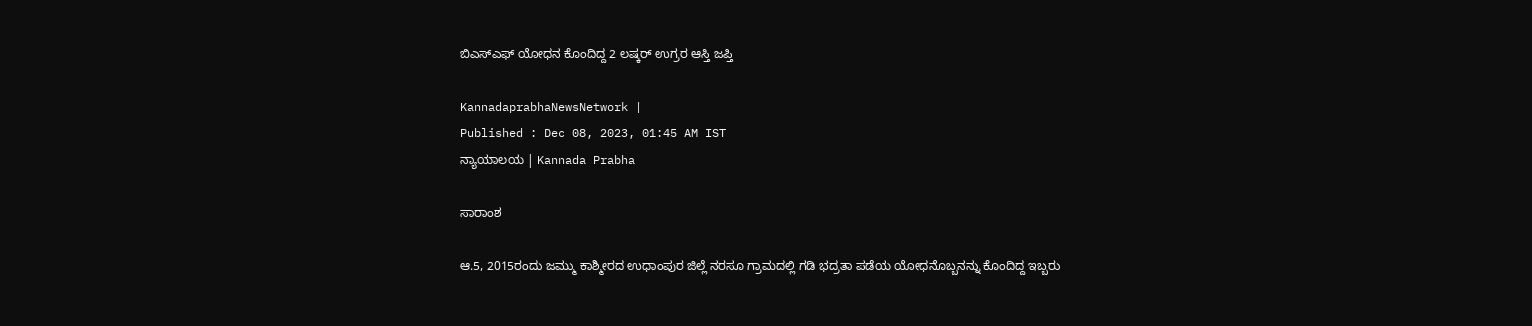ಬಿಎಸ್ಎಫ್‌ ಯೋಧನ ಕೊಂದಿದ್ದ 2 ಲಷ್ಕರ್‌ ಉಗ್ರರ ಆಸ್ತಿ ಜಪ್ತಿ

KannadaprabhaNewsNetwork |
Published : Dec 08, 2023, 01:45 AM IST
ನ್ಯಾಯಾಲಯ | Kannada Prabha

ಸಾರಾಂಶ

ಆ.5, 2015ರಂದು ಜಮ್ಮು ಕಾಶ್ಮೀರದ ಉಧಾಂಪುರ ಜಿಲ್ಲೆ ನರಸೂ ಗ್ರಾಮದಲ್ಲಿ ಗಡಿ ಭದ್ರತಾ ಪಡೆಯ ಯೋಧನೊಬ್ಬನನ್ನು ಕೊಂದಿದ್ದ ಇಬ್ಬರು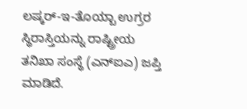ಲಷ್ಕರ್‌-ಇ-ತೊಯ್ಬಾ ಉಗ್ರರ ಸ್ಥಿರಾಸ್ತಿಯನ್ನು ರಾಷ್ಟ್ರೀಯ ತನಿಖಾ ಸಂಸ್ಥೆ (ಎನ್ಐಎ) ಜಪ್ತಿ ಮಾಡಿದೆ.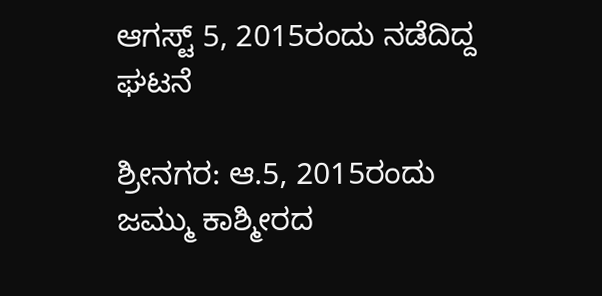ಆಗಸ್ಟ್‌ 5, 2015ರಂದು ನಡೆದಿದ್ದ ಘಟನೆ

ಶ್ರೀನಗರ: ಆ.5, 2015ರಂದು ಜಮ್ಮು ಕಾಶ್ಮೀರದ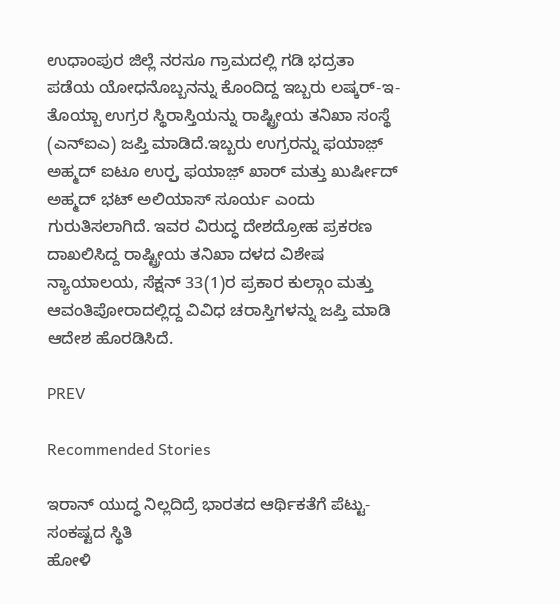ಉಧಾಂಪುರ ಜಿಲ್ಲೆ ನರಸೂ ಗ್ರಾಮದಲ್ಲಿ ಗಡಿ ಭದ್ರತಾ ಪಡೆಯ ಯೋಧನೊಬ್ಬನನ್ನು ಕೊಂದಿದ್ದ ಇಬ್ಬರು ಲಷ್ಕರ್‌-ಇ-ತೊಯ್ಬಾ ಉಗ್ರರ ಸ್ಥಿರಾಸ್ತಿಯನ್ನು ರಾಷ್ಟ್ರೀಯ ತನಿಖಾ ಸಂಸ್ಥೆ (ಎನ್ಐಎ) ಜಪ್ತಿ ಮಾಡಿದೆ.ಇಬ್ಬರು ಉಗ್ರರನ್ನು ಫಯಾಜ಼್ ಅಹ್ಮದ್ ಐಟೂ ಉರ್ರ್ಪ ಫಯಾಜ಼್ ಖಾರ್‌ ಮತ್ತು ಖುರ್ಷೀದ್‌ ಅಹ್ಮದ್‌ ಭಟ್‌ ಅಲಿಯಾಸ್‌ ಸೂರ್ಯ ಎಂದು ಗುರುತಿಸಲಾಗಿದೆ. ಇವರ ವಿರುದ್ಧ ದೇಶದ್ರೋಹ ಪ್ರಕರಣ ದಾಖಲಿಸಿದ್ದ ರಾಷ್ಟ್ರೀಯ ತನಿಖಾ ದಳದ ವಿಶೇಷ ನ್ಯಾಯಾಲಯ, ಸೆಕ್ಷನ್‌ 33(1)ರ ಪ್ರಕಾರ ಕುಲ್ಗಾಂ ಮತ್ತು ಆವಂತಿಪೋರಾದಲ್ಲಿದ್ದ ವಿವಿಧ ಚರಾಸ್ತಿಗಳನ್ನು ಜಪ್ತಿ ಮಾಡಿ ಆದೇಶ ಹೊರಡಿಸಿದೆ.

PREV

Recommended Stories

ಇರಾನ್‌ ಯುದ್ಧ ನಿಲ್ಲದಿದ್ರೆ ಭಾರತದ ಆರ್ಥಿಕತೆಗೆ ಪೆಟ್ಟು- ಸಂಕಷ್ಟದ ಸ್ಥಿತಿ
ಹೋಳಿ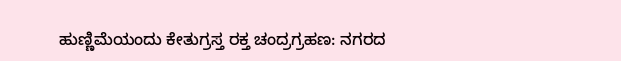ಹುಣ್ಣಿಮೆಯಂದು ಕೇತುಗ್ರಸ್ತ ರಕ್ತ ಚಂದ್ರಗ್ರಹಣ: ನಗರದ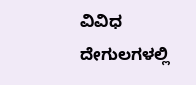ವಿವಿಧ ದೇಗುಲಗಳಲ್ಲಿ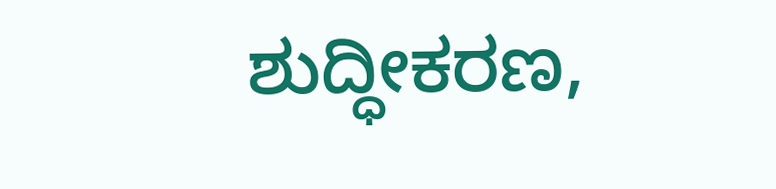ಶುದ್ಧೀಕರಣ,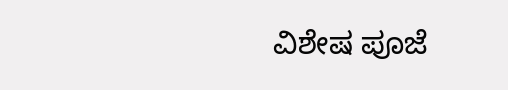ವಿಶೇಷ ಪೂಜೆ